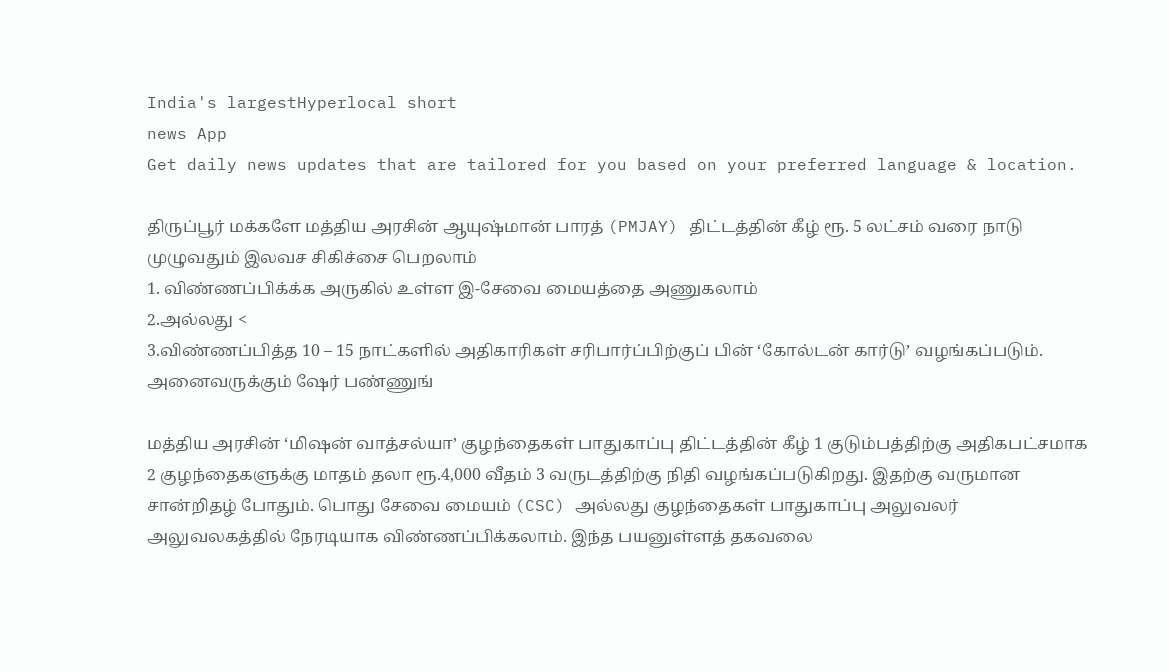India's largestHyperlocal short
news App
Get daily news updates that are tailored for you based on your preferred language & location.

திருப்பூர் மக்களே மத்திய அரசின் ஆயுஷ்மான் பாரத் (PMJAY) திட்டத்தின் கீழ் ரூ. 5 லட்சம் வரை நாடு முழுவதும் இலவச சிகிச்சை பெறலாம்
1. விண்ணப்பிக்க்க அருகில் உள்ள இ-சேவை மையத்தை அணுகலாம்
2.அல்லது <
3.விண்ணப்பித்த 10 – 15 நாட்களில் அதிகாரிகள் சரிபார்ப்பிற்குப் பின் ‘கோல்டன் கார்டு’ வழங்கப்படும். அனைவருக்கும் ஷேர் பண்ணுங்

மத்திய அரசின் ‘மிஷன் வாத்சல்யா’ குழந்தைகள் பாதுகாப்பு திட்டத்தின் கீழ் 1 குடும்பத்திற்கு அதிகபட்சமாக 2 குழந்தைகளுக்கு மாதம் தலா ரூ.4,000 வீதம் 3 வருடத்திற்கு நிதி வழங்கப்படுகிறது. இதற்கு வருமான சான்றிதழ் போதும். பொது சேவை மையம் (CSC) அல்லது குழந்தைகள் பாதுகாப்பு அலுவலர் அலுவலகத்தில் நேரடியாக விண்ணப்பிக்கலாம். இந்த பயனுள்ளத் தகவலை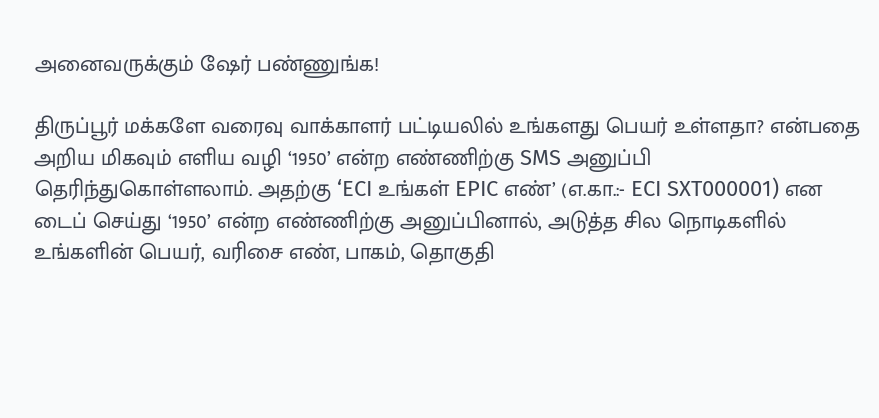அனைவருக்கும் ஷேர் பண்ணுங்க!

திருப்பூர் மக்களே வரைவு வாக்காளர் பட்டியலில் உங்களது பெயர் உள்ளதா? என்பதை அறிய மிகவும் எளிய வழி ‘1950’ என்ற எண்ணிற்கு SMS அனுப்பி தெரிந்துகொள்ளலாம். அதற்கு ‘ECI உங்கள் EPIC எண்’ (எ.கா.:- ECI SXT000001) என டைப் செய்து ‘1950’ என்ற எண்ணிற்கு அனுப்பினால், அடுத்த சில நொடிகளில் உங்களின் பெயர், வரிசை எண், பாகம், தொகுதி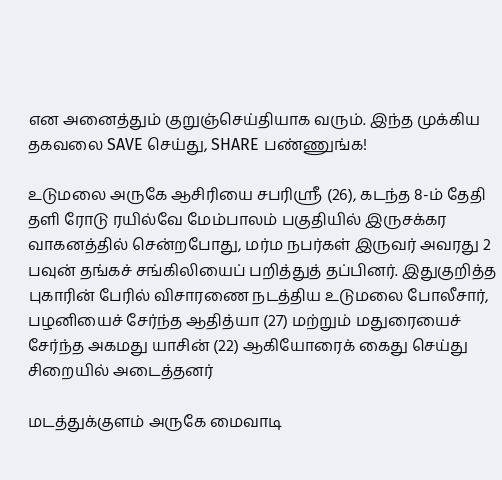என அனைத்தும் குறுஞ்செய்தியாக வரும். இந்த முக்கிய தகவலை SAVE செய்து, SHARE பண்ணுங்க!

உடுமலை அருகே ஆசிரியை சபரிஸ்ரீ (26), கடந்த 8-ம் தேதி தளி ரோடு ரயில்வே மேம்பாலம் பகுதியில் இருசக்கர வாகனத்தில் சென்றபோது, மர்ம நபர்கள் இருவர் அவரது 2 பவுன் தங்கச் சங்கிலியைப் பறித்துத் தப்பினர். இதுகுறித்த புகாரின் பேரில் விசாரணை நடத்திய உடுமலை போலீசார், பழனியைச் சேர்ந்த ஆதித்யா (27) மற்றும் மதுரையைச் சேர்ந்த அகமது யாசின் (22) ஆகியோரைக் கைது செய்து சிறையில் அடைத்தனர்

மடத்துக்குளம் அருகே மைவாடி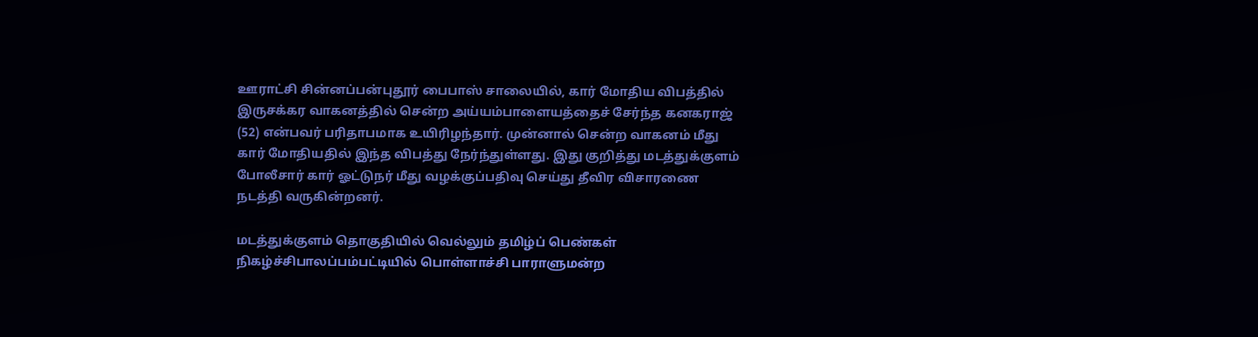ஊராட்சி சின்னப்பன்புதூர் பைபாஸ் சாலையில், கார் மோதிய விபத்தில் இருசக்கர வாகனத்தில் சென்ற அய்யம்பாளையத்தைச் சேர்ந்த கனகராஜ் (52) என்பவர் பரிதாபமாக உயிரிழந்தார். முன்னால் சென்ற வாகனம் மீது கார் மோதியதில் இந்த விபத்து நேர்ந்துள்ளது. இது குறித்து மடத்துக்குளம் போலீசார் கார் ஓட்டுநர் மீது வழக்குப்பதிவு செய்து தீவிர விசாரணை நடத்தி வருகின்றனர்.

மடத்துக்குளம் தொகுதியில் வெல்லும் தமிழ்ப் பெண்கள் நிகழ்ச்சிபாலப்பம்பட்டியில் பொள்ளாச்சி பாராளுமன்ற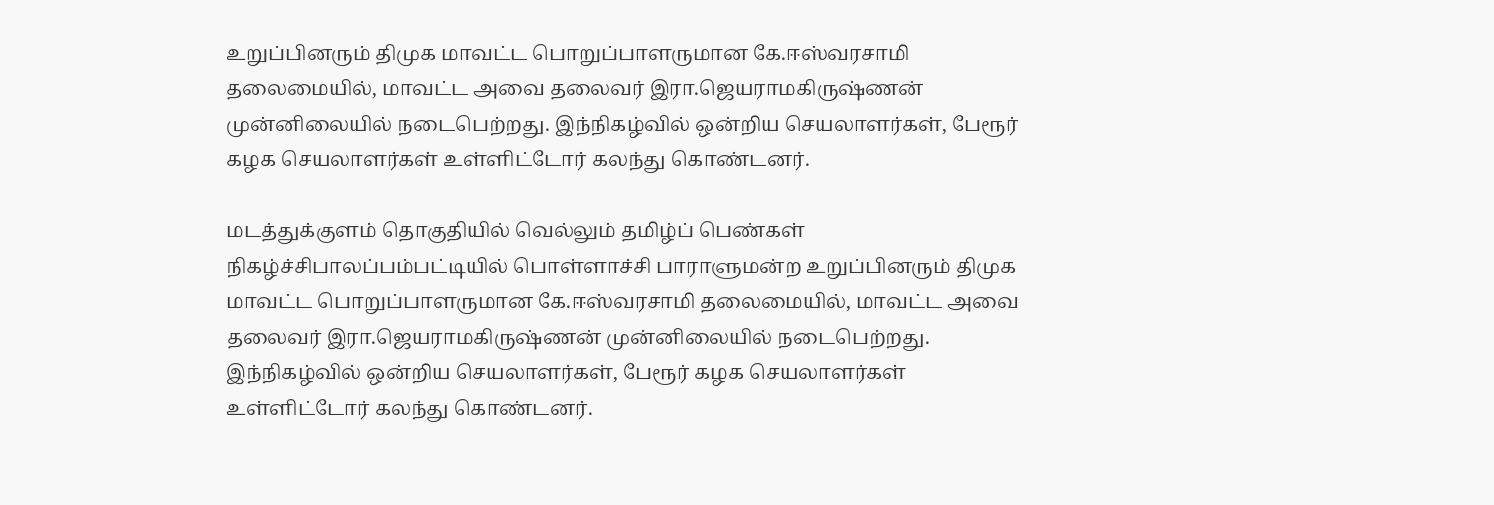உறுப்பினரும் திமுக மாவட்ட பொறுப்பாளருமான கே.ஈஸ்வரசாமி தலைமையில், மாவட்ட அவை தலைவர் இரா.ஜெயராமகிருஷ்ணன் முன்னிலையில் நடைபெற்றது. இந்நிகழ்வில் ஒன்றிய செயலாளர்கள், பேரூர் கழக செயலாளர்கள் உள்ளிட்டோர் கலந்து கொண்டனர்.

மடத்துக்குளம் தொகுதியில் வெல்லும் தமிழ்ப் பெண்கள் நிகழ்ச்சிபாலப்பம்பட்டியில் பொள்ளாச்சி பாராளுமன்ற உறுப்பினரும் திமுக மாவட்ட பொறுப்பாளருமான கே.ஈஸ்வரசாமி தலைமையில், மாவட்ட அவை தலைவர் இரா.ஜெயராமகிருஷ்ணன் முன்னிலையில் நடைபெற்றது. இந்நிகழ்வில் ஒன்றிய செயலாளர்கள், பேரூர் கழக செயலாளர்கள் உள்ளிட்டோர் கலந்து கொண்டனர்.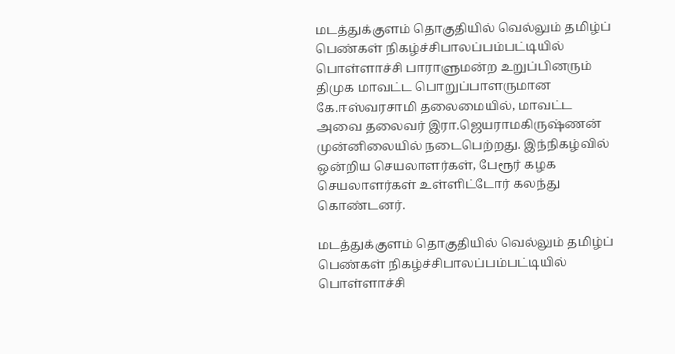மடத்துக்குளம் தொகுதியில் வெல்லும் தமிழ்ப் பெண்கள் நிகழ்ச்சிபாலப்பம்பட்டியில் பொள்ளாச்சி பாராளுமன்ற உறுப்பினரும் திமுக மாவட்ட பொறுப்பாளருமான கே.ஈஸ்வரசாமி தலைமையில், மாவட்ட அவை தலைவர் இரா.ஜெயராமகிருஷ்ணன் முன்னிலையில் நடைபெற்றது. இந்நிகழ்வில் ஒன்றிய செயலாளர்கள், பேரூர் கழக செயலாளர்கள் உள்ளிட்டோர் கலந்து கொண்டனர்.

மடத்துக்குளம் தொகுதியில் வெல்லும் தமிழ்ப் பெண்கள் நிகழ்ச்சிபாலப்பம்பட்டியில் பொள்ளாச்சி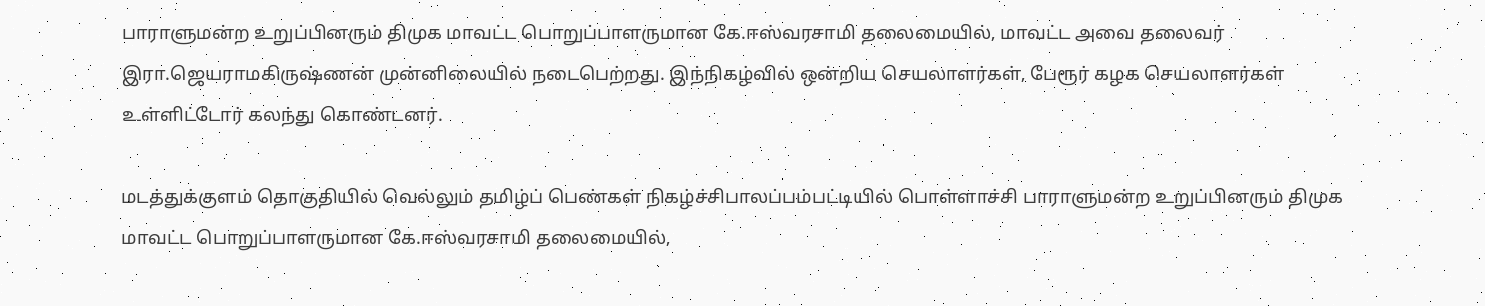பாராளுமன்ற உறுப்பினரும் திமுக மாவட்ட பொறுப்பாளருமான கே.ஈஸ்வரசாமி தலைமையில், மாவட்ட அவை தலைவர் இரா.ஜெயராமகிருஷ்ணன் முன்னிலையில் நடைபெற்றது. இந்நிகழ்வில் ஒன்றிய செயலாளர்கள், பேரூர் கழக செயலாளர்கள் உள்ளிட்டோர் கலந்து கொண்டனர்.

மடத்துக்குளம் தொகுதியில் வெல்லும் தமிழ்ப் பெண்கள் நிகழ்ச்சிபாலப்பம்பட்டியில் பொள்ளாச்சி பாராளுமன்ற உறுப்பினரும் திமுக மாவட்ட பொறுப்பாளருமான கே.ஈஸ்வரசாமி தலைமையில்,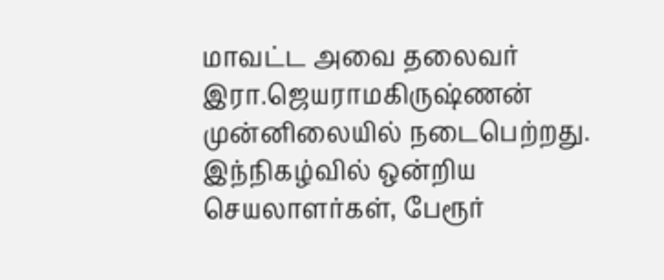மாவட்ட அவை தலைவர் இரா.ஜெயராமகிருஷ்ணன் முன்னிலையில் நடைபெற்றது. இந்நிகழ்வில் ஒன்றிய செயலாளர்கள், பேரூர்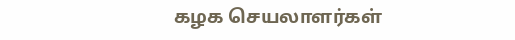கழக செயலாளர்கள்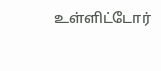உள்ளிட்டோர்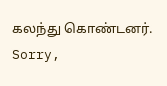கலந்து கொண்டனர்.
Sorry,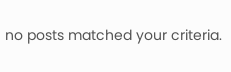no posts matched your criteria.